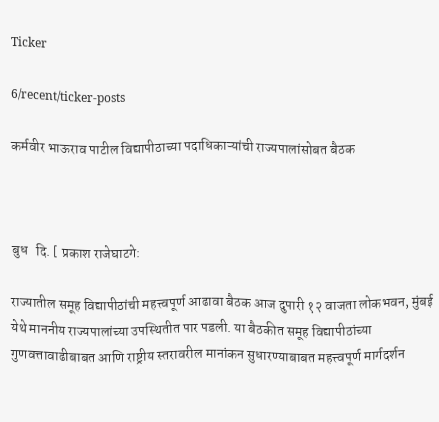Ticker

6/recent/ticker-posts

कर्मवीर भाऊराव पाटील विद्यापीठाच्या पदाधिकाऱ्यांची राज्यपालांसोबत बैठक



बुध   दि. [ प्रकाश राजेघाटगे:

राज्यातील समूह विद्यापीठांची महत्त्वपूर्ण आढावा बैठक आज दुपारी १२ वाजता लोकभवन, मुंबई येथे माननीय राज्यपालांच्या उपस्थितीत पार पडली. या बैठकीत समूह विद्यापीठांच्या गुणवत्तावाढीबाबत आणि राष्ट्रीय स्तरावरील मानांकन सुधारण्याबाबत महत्त्वपूर्ण मार्गदर्शन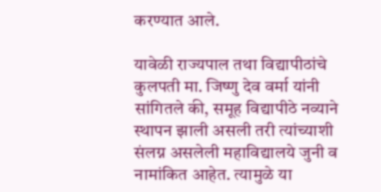करण्यात आले.

यावेळी राज्यपाल तथा विद्यापीठांचे कुलपती मा. जिष्णु देव वर्मा यांनी सांगितले की, समूह विद्यापीठे नव्याने स्थापन झाली असली तरी त्यांच्याशी संलग्न असलेली महाविद्यालये जुनी व नामांकित आहेत. त्यामुळे या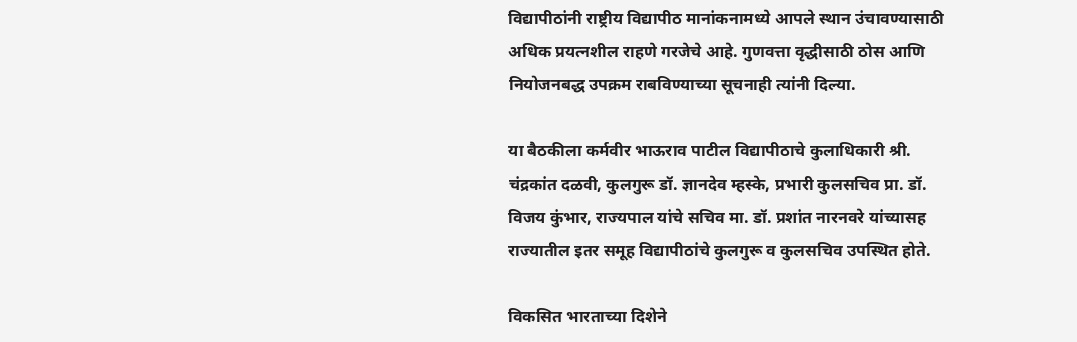विद्यापीठांनी राष्ट्रीय विद्यापीठ मानांकनामध्ये आपले स्थान उंचावण्यासाठी अधिक प्रयत्नशील राहणे गरजेचे आहे. गुणवत्ता वृद्धीसाठी ठोस आणि नियोजनबद्ध उपक्रम राबविण्याच्या सूचनाही त्यांनी दिल्या.

या बैठकीला कर्मवीर भाऊराव पाटील विद्यापीठाचे कुलाधिकारी श्री. चंद्रकांत दळवी, कुलगुरू डॉ. ज्ञानदेव म्हस्के, प्रभारी कुलसचिव प्रा. डॉ. विजय कुंभार, राज्यपाल यांचे सचिव मा. डॉ. प्रशांत नारनवरे यांच्यासह राज्यातील इतर समूह विद्यापीठांचे कुलगुरू व कुलसचिव उपस्थित होते.

विकसित भारताच्या दिशेने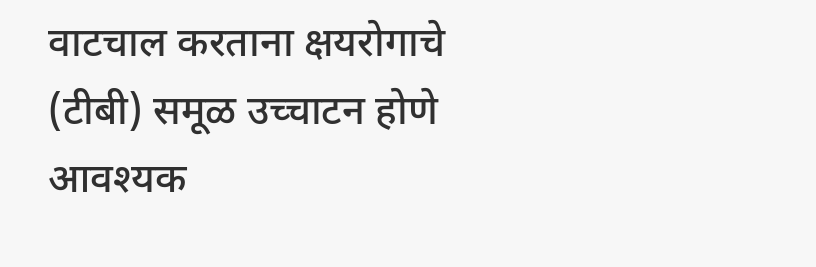वाटचाल करताना क्षयरोगाचे (टीबी) समूळ उच्चाटन होणे आवश्यक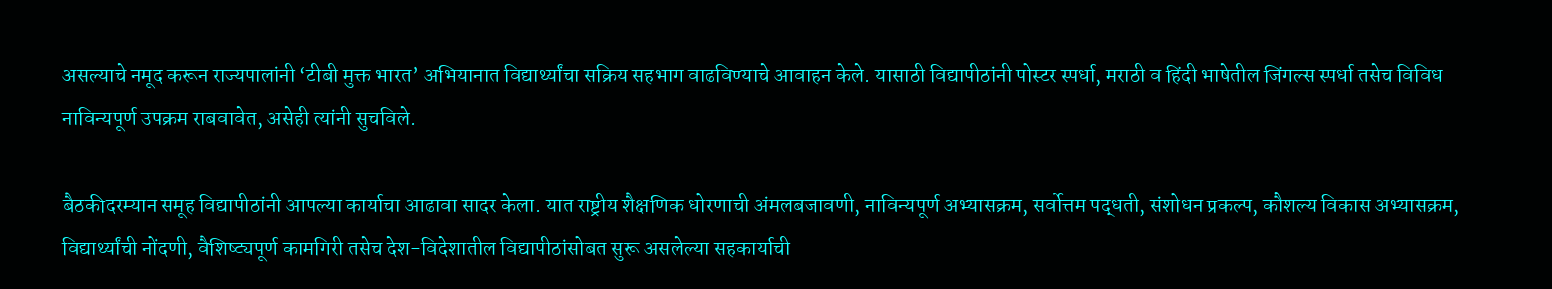असल्याचे नमूद करून राज्यपालांनी ‘टीबी मुक्त भारत’ अभियानात विद्यार्थ्यांचा सक्रिय सहभाग वाढविण्याचे आवाहन केले. यासाठी विद्यापीठांनी पोस्टर स्पर्धा, मराठी व हिंदी भाषेतील जिंगल्स स्पर्धा तसेच विविध नाविन्यपूर्ण उपक्रम राबवावेत, असेही त्यांनी सुचविले.

बैठकीदरम्यान समूह विद्यापीठांनी आपल्या कार्याचा आढावा सादर केला. यात राष्ट्रीय शैक्षणिक धोरणाची अंमलबजावणी, नाविन्यपूर्ण अभ्यासक्रम, सर्वोत्तम पद्धती, संशोधन प्रकल्प, कौशल्य विकास अभ्यासक्रम, विद्यार्थ्यांची नोंदणी, वैशिष्ट्यपूर्ण कामगिरी तसेच देश-विदेशातील विद्यापीठांसोबत सुरू असलेल्या सहकार्याची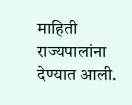माहिती राज्यपालांना देण्यात आली.